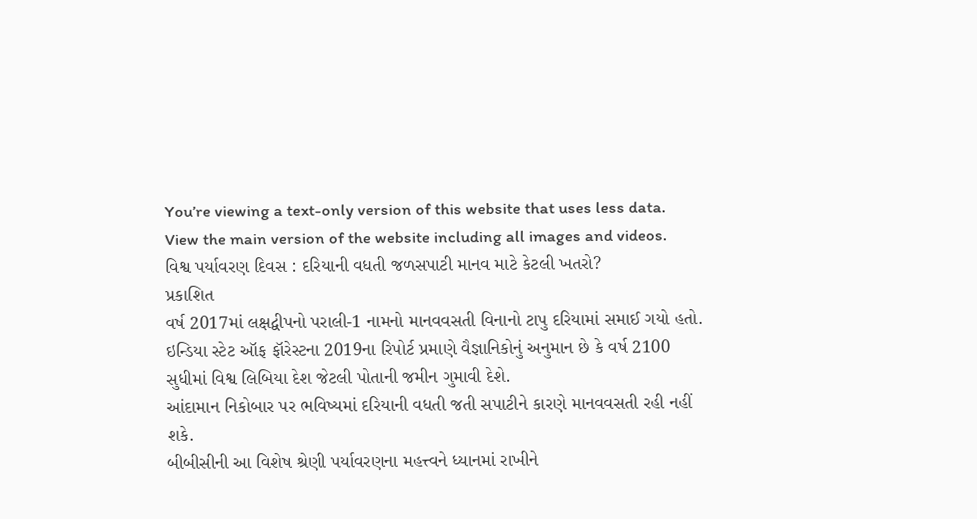You’re viewing a text-only version of this website that uses less data. View the main version of the website including all images and videos.
વિશ્વ પર્યાવરણ દિવસ : દરિયાની વધતી જળસપાટી માનવ માટે કેટલી ખતરો?
પ્રકાશિત
વર્ષ 2017માં લક્ષદ્વીપનો પરાલી-1 નામનો માનવવસતી વિનાનો ટાપુ દરિયામાં સમાઈ ગયો હતો.
ઇન્ડિયા સ્ટેટ ઑફ ફૉરેસ્ટના 2019ના રિપોર્ટ પ્રમાણે વૈજ્ઞાનિકોનું અનુમાન છે કે વર્ષ 2100 સુધીમાં વિશ્વ લિબિયા દેશ જેટલી પોતાની જમીન ગુમાવી દેશે.
આંદામાન નિકોબાર પર ભવિષ્યમાં દરિયાની વધતી જતી સપાટીને કારણે માનવવસતી રહી નહીં શકે.
બીબીસીની આ વિશેષ શ્રેણી પર્યાવરણના મહત્ત્વને ધ્યાનમાં રાખીને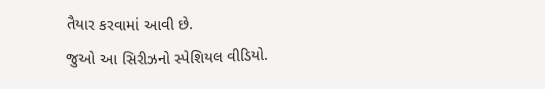તૈયાર કરવામાં આવી છે.
જુઓ આ સિરીઝનો સ્પેશિયલ વીડિયો.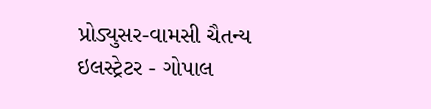પ્રોડ્યુસર-વામસી ચૈતન્ય
ઇલસ્ટ્રેટર - ગોપાલ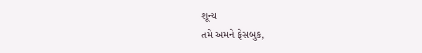શૂન્ય
તમે અમને ફેસબુક,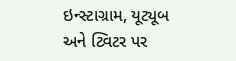ઇન્સ્ટાગ્રામ, યૂટ્યૂબ અને ટ્વિટર પર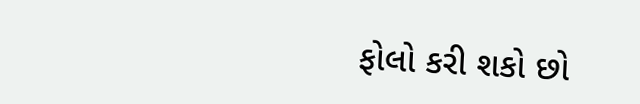ફોલો કરી શકો છો